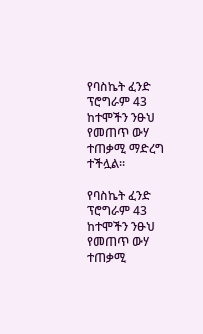የባስኬት ፈንድ ፕሮግራም 43 ከተሞችን ንፁህ የመጠጥ ውሃ ተጠቃሚ ማድረግ ተችሏል።

የባስኬት ፈንድ ፕሮግራም 43 ከተሞችን ንፁህ የመጠጥ ውሃ ተጠቃሚ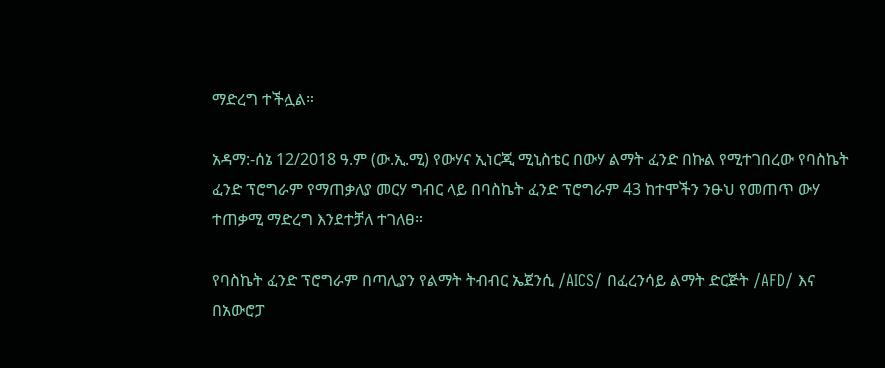ማድረግ ተችሏል።

አዳማ:-ሰኔ 12/2018 ዓ.ም (ው.ኢ.ሚ) የውሃና ኢነርጂ ሚኒስቴር በውሃ ልማት ፈንድ በኩል የሚተገበረው የባስኬት ፈንድ ፕሮግራም የማጠቃለያ መርሃ ግብር ላይ በባስኬት ፈንድ ፕሮግራም 43 ከተሞችን ንፁህ የመጠጥ ውሃ ተጠቃሚ ማድረግ እንደተቻለ ተገለፀ።

የባስኬት ፈንድ ፕሮግራም በጣሊያን የልማት ትብብር ኤጀንሲ /AICS/ በፈረንሳይ ልማት ድርጅት /AFD/ እና በአውሮፓ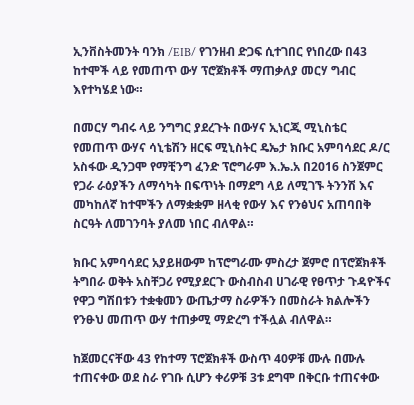ኢንቨስትመንት ባንክ /EIB/ የገንዘብ ድጋፍ ሲተገበር የነበረው በ43 ከተሞች ላይ የመጠጥ ውሃ ፕሮጀክቶች ማጠቃለያ መርሃ ግብር እየተካሄደ ነው።

በመርሃ ግብሩ ላይ ንግግር ያደረጉት በውሃና ኢነርጂ ሚኒስቴር የመጠጥ ውሃና ሳኒቴሽን ዘርፍ ሚኒስትር ዴኤታ ክቡር አምባሳደር ዶ/ር አስፋው ዲንጋሞ የማቺንግ ፈንድ ፕሮግራም እ.ኤ.አ በ2016 ስንጀምር የጋራ ራዕያችን ለማሳካት በፍጥነት በማደግ ላይ ለሚገኙ ትንንሽ እና መካከለኛ ከተሞችን ለማቋቋም ዘላቂ የውሃ እና የንፅህና አጠባበቅ ስርዓት ለመገንባት ያለመ ነበር ብለዋል።

ክቡር አምባሳደር አያይዘውም ከፕሮግራሙ ምስረታ ጀምሮ በፕሮጀክቶች ትግበራ ወቅት አስቸጋሪ የሚያደርጉ ውስብስብ ሀገራዊ የፀጥታ ጉዳዮችና የዋጋ ግሽበቱን ተቋቁመን ውጤታማ ስራዎችን በመስራት ክልሎችን የንፁህ መጠጥ ውሃ ተጠቃሚ ማድረግ ተችሏል ብለዋል።

ከጀመርናቸው 43 የከተማ ፕሮጀክቶች ውስጥ 40ዎቹ ሙሉ በሙሉ ተጠናቀው ወደ ስራ የገቡ ሲሆን ቀሪዎቹ 3ቱ ደግሞ በቅርቡ ተጠናቀው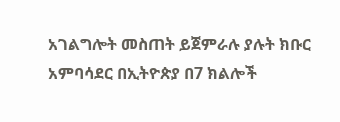አገልግሎት መስጠት ይጀምራሉ ያሉት ክቡር አምባሳደር በኢትዮጵያ በ7 ክልሎች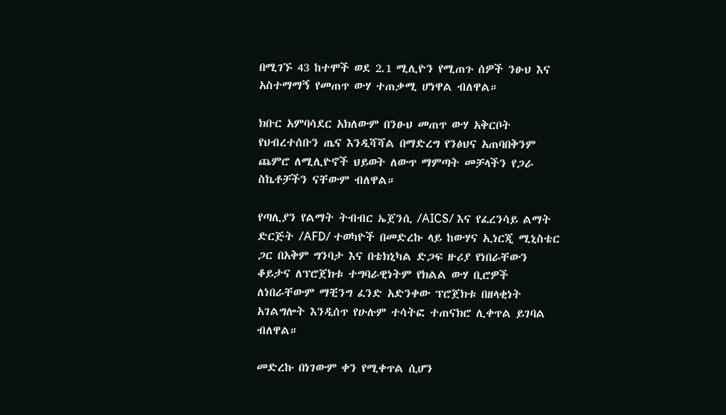በሚገኙ 43 ከተሞች ወደ 2.1 ሚሊዮን የሚጠጉ ሰዎች ንፁህ እና አስተማማኝ የመጠጥ ውሃ ተጠቃሚ ሆነዋል ብለዋል።

ክቡር አምባሳደር አክለውም በንፁህ መጠጥ ውሃ አቅርቦት የህብረተሰቡን ጤና እንዲሻሻል በማድረግ የንፅህና አጠባበቅንም ጨምሮ ለሚሊዮኖች ህይወት ለውጥ ማምጣት መቻላችን የጋራ ስኬቶቻችን ናቸውም ብለዋል።

የጣሊያን የልማት ትብብር ኤጀንሲ /AICS/ እና የፈረንሳይ ልማት ድርጅት /AFD/ ተወካዮች በመድረኩ ላይ ከውሃና ኢነርጂ ሚኒስቴር ጋር በአቅም ግንባታ እና በቴክኒካል ድጋፍ ዙሪያ የነበራቸውን ቆይታና ለፕሮጀክቱ ተግባራዊነትም የክልል ውሃ ቢሮዎች ለነበራቸውም ማቺንግ ፈንድ አድንቀው ፕሮጀክቱ በዘላቂነት አገልግሎት እንዲሰጥ የሁሉም ተሳትፎ ተጠናክሮ ሊቀጥል ይገባል ብለዋል።

መድረኩ በነገውም ቀን የሚቀጥል ሲሆን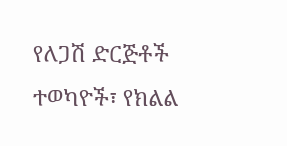የለጋሽ ድርጅቶች ተወካዮች፣ የክልል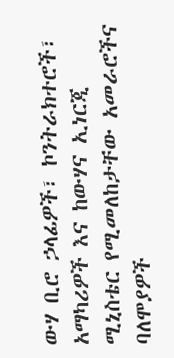ውሃ ቢሮ ኃላፊዎች፣ ኮንትራክተሮች፣ አማካሪዎች እና ከውሃና ኢነርጂ ሚኒስቴር የሚመለከታቸው አመራሮችና ባለሞያዎች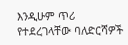እንዲሁም ጥሪ የተደረገላቸው ባለድርሻዎች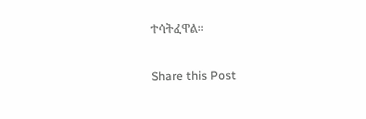ተሳትፈዋል።

Share this Post